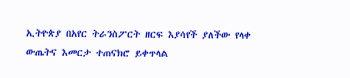ኢትዮጵያ በአየር ትራንስፖርት ዘርፍ እያሳየች ያለችው የላቀ ውጤትና እመርታ ተጠናክሮ ይቀጥላል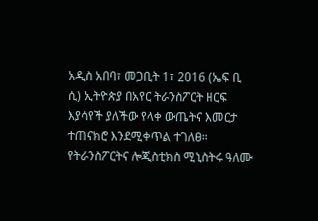አዲስ አበባ፣ መጋቢት 1፣ 2016 (ኤፍ ቢ ሲ) ኢትዮጵያ በአየር ትራንስፖርት ዘርፍ እያሳየች ያለችው የላቀ ውጤትና እመርታ ተጠናክሮ እንደሚቀጥል ተገለፀ።
የትራንስፖርትና ሎጂስቲክስ ሚኒስትሩ ዓለሙ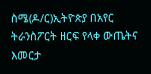ስሜ(ዶ/ር)ኢትዮጵያ በአየር ትራንስፖርት ዘርፍ የላቀ ውጤትና እመርታ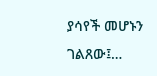ያሳየች መሆኑን ገልጸው፤…